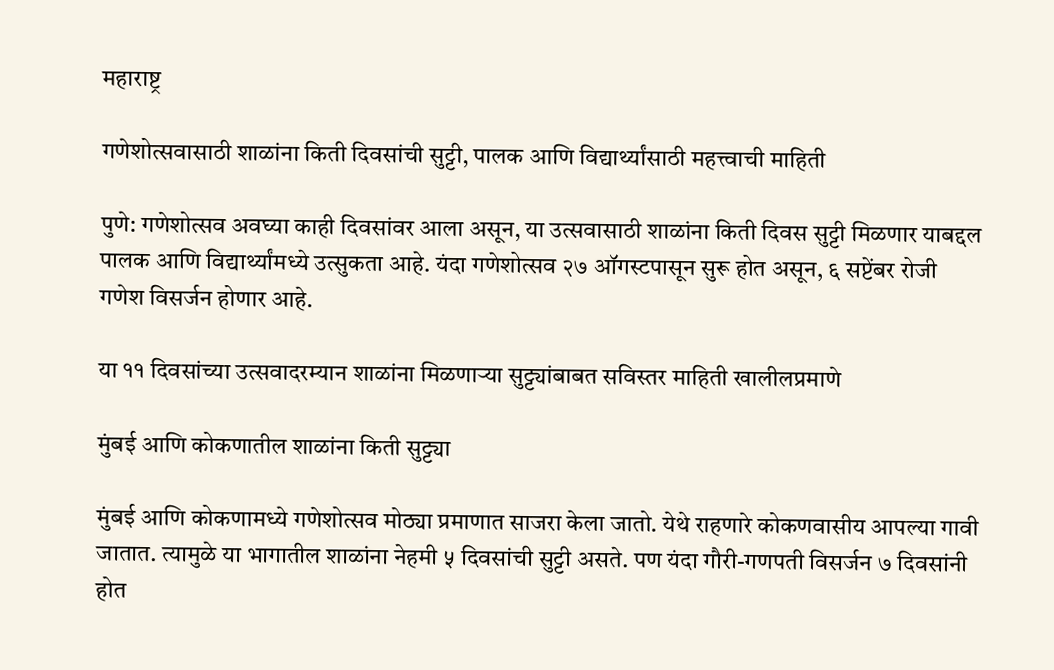महाराष्ट्र

गणेशोत्सवासाठी शाळांना किती दिवसांची सुट्टी, पालक आणि विद्यार्थ्यांसाठी महत्त्वाची माहिती

पुणे: गणेशोत्सव अवघ्या काही दिवसांवर आला असून, या उत्सवासाठी शाळांना किती दिवस सुट्टी मिळणार याबद्दल पालक आणि विद्यार्थ्यांमध्ये उत्सुकता आहे. यंदा गणेशोत्सव २७ ऑगस्टपासून सुरू होत असून, ६ सप्टेंबर रोजी गणेश विसर्जन होणार आहे.

या ११ दिवसांच्या उत्सवादरम्यान शाळांना मिळणाऱ्या सुट्ट्यांबाबत सविस्तर माहिती खालीलप्रमाणे

मुंबई आणि कोकणातील शाळांना किती सुट्ट्या

मुंबई आणि कोकणामध्ये गणेशोत्सव मोठ्या प्रमाणात साजरा केला जातो. येथे राहणारे कोकणवासीय आपल्या गावी जातात. त्यामुळे या भागातील शाळांना नेहमी ५ दिवसांची सुट्टी असते. पण यंदा गौरी-गणपती विसर्जन ७ दिवसांनी होत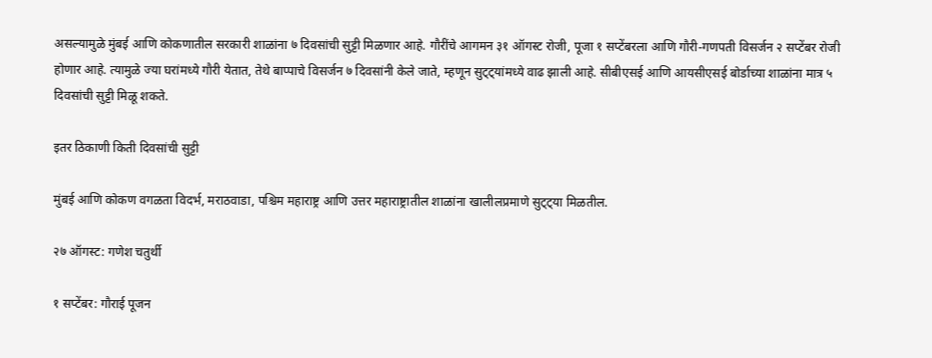असल्यामुळे मुंबई आणि कोकणातील सरकारी शाळांना ७ दिवसांची सुट्टी मिळणार आहे. गौरींचे आगमन ३१ ऑगस्ट रोजी, पूजा १ सप्टेंबरला आणि गौरी-गणपती विसर्जन २ सप्टेंबर रोजी होणार आहे. त्यामुळे ज्या घरांमध्ये गौरी येतात, तेथे बाप्पाचे विसर्जन ७ दिवसांनी केले जाते, म्हणून सुट्ट्यांमध्ये वाढ झाली आहे. सीबीएसई आणि आयसीएसई बोर्डाच्या शाळांना मात्र ५ दिवसांची सुट्टी मिळू शकते.

इतर ठिकाणी किती दिवसांची सुट्टी

मुंबई आणि कोकण वगळता विदर्भ, मराठवाडा, पश्चिम महाराष्ट्र आणि उत्तर महाराष्ट्रातील शाळांना खालीलप्रमाणे सुट्ट्या मिळतील.

२७ ऑगस्ट: गणेश चतुर्थी

१ सप्टेंबर: गौराई पूजन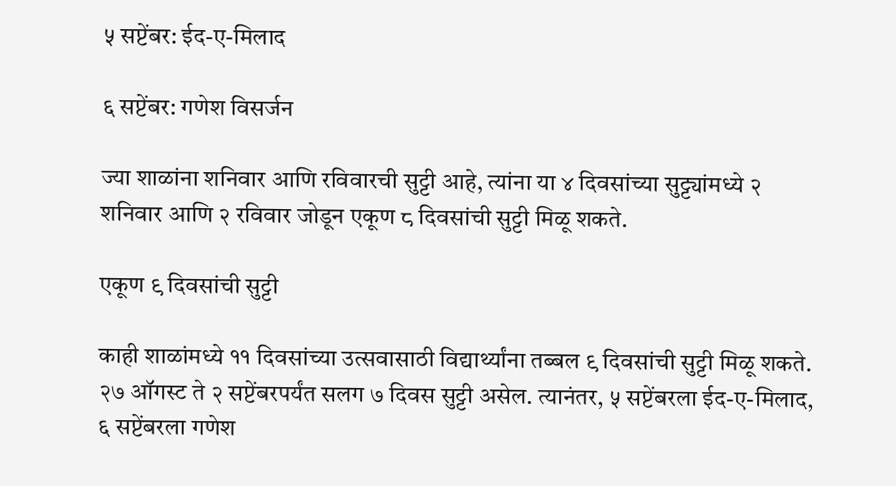५ सप्टेंबर: ईद-ए-मिलाद

६ सप्टेंबर: गणेश विसर्जन

ज्या शाळांना शनिवार आणि रविवारची सुट्टी आहे, त्यांना या ४ दिवसांच्या सुट्ट्यांमध्ये २ शनिवार आणि २ रविवार जोडून एकूण ८ दिवसांची सुट्टी मिळू शकते.

एकूण ९ दिवसांची सुट्टी

काही शाळांमध्ये ११ दिवसांच्या उत्सवासाठी विद्यार्थ्यांना तब्बल ९ दिवसांची सुट्टी मिळू शकते. २७ ऑगस्ट ते २ सप्टेंबरपर्यंत सलग ७ दिवस सुट्टी असेल. त्यानंतर, ५ सप्टेंबरला ईद-ए-मिलाद, ६ सप्टेंबरला गणेश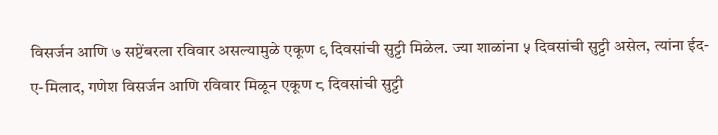विसर्जन आणि ७ सप्टेंबरला रविवार असल्यामुळे एकूण ९ दिवसांची सुट्टी मिळेल. ज्या शाळांना ५ दिवसांची सुट्टी असेल, त्यांना ईद-ए-मिलाद, गणेश विसर्जन आणि रविवार मिळून एकूण ८ दिवसांची सुट्टी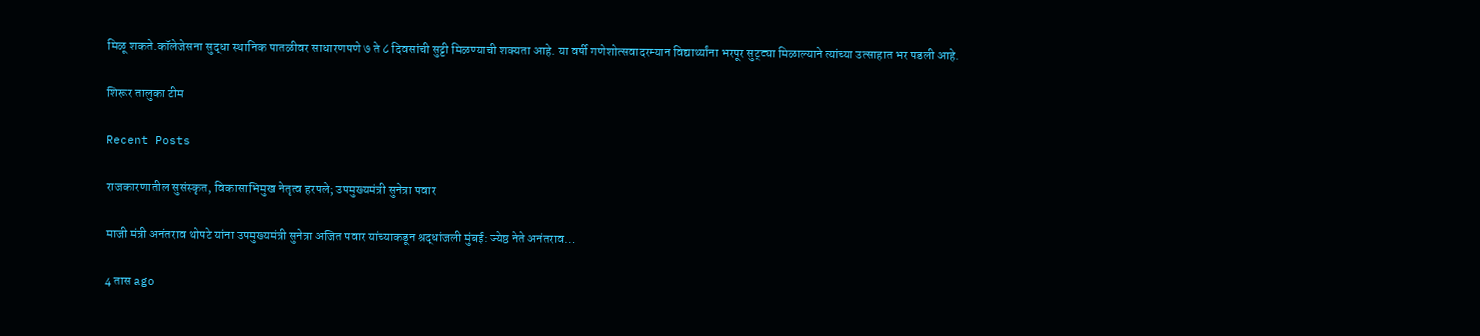मिळू शकते.कॉलेजेसना सुद्धा स्थानिक पातळीवर साधारणपणे ७ ते ८ दिवसांची सुट्टी मिळण्याची शक्यता आहे. या वर्षी गणेशोत्सवादरम्यान विद्यार्थ्यांना भरपूर सुट्ट्या मिळाल्याने त्यांच्या उत्साहात भर पडली आहे.

शिरूर तालुका टीम

Recent Posts

राजकारणातील सुसंस्कृत, विकासाभिमुख नेतृत्व हरपले; उपमुख्यमंत्री सुनेत्रा पवार

माजी मंत्री अनंतराव थोपटे यांना उपमुख्यमंत्री सुनेत्रा अजित पवार यांच्याकडून श्रद्धांजली मुंबई: ज्येष्ठ नेते अनंतराव…

4 तास ago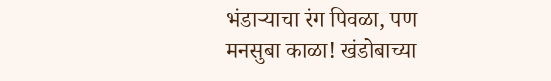भंडाऱ्याचा रंग पिवळा, पण मनसुबा काळा! खंडोबाच्या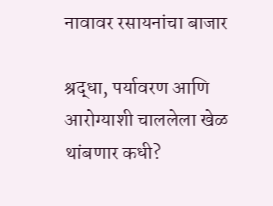नावावर रसायनांचा बाजार

श्रद्धा, पर्यावरण आणि आरोग्याशी चाललेला खेळ थांबणार कधी?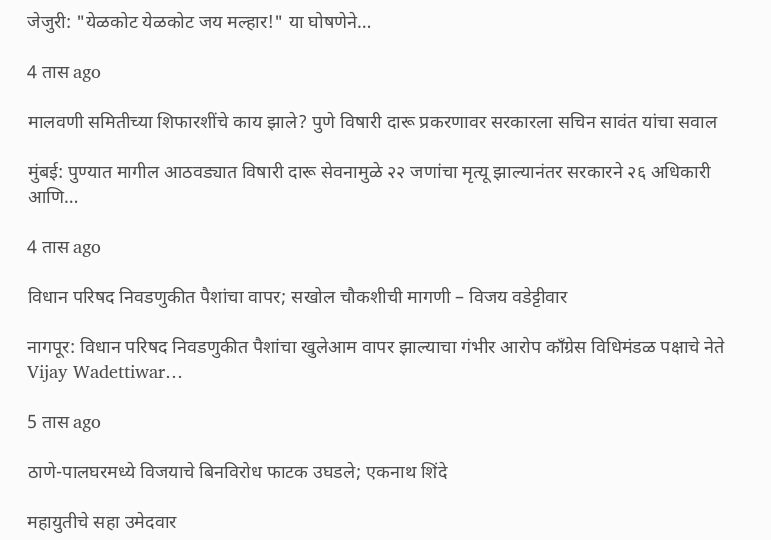जेजुरी: "येळकोट येळकोट जय मल्हार!" या घोषणेने…

4 तास ago

मालवणी समितीच्या शिफारशींचे काय झाले? पुणे विषारी दारू प्रकरणावर सरकारला सचिन सावंत यांचा सवाल

मुंबई: पुण्यात मागील आठवड्यात विषारी दारू सेवनामुळे २२ जणांचा मृत्यू झाल्यानंतर सरकारने २६ अधिकारी आणि…

4 तास ago

विधान परिषद निवडणुकीत पैशांचा वापर; सखोल चौकशीची मागणी – विजय वडेट्टीवार

नागपूर: विधान परिषद निवडणुकीत पैशांचा खुलेआम वापर झाल्याचा गंभीर आरोप काँग्रेस विधिमंडळ पक्षाचे नेते Vijay Wadettiwar…

5 तास ago

ठाणे-पालघरमध्ये विजयाचे बिनविरोध फाटक उघडले; एकनाथ शिंदे

महायुतीचे सहा उमेदवार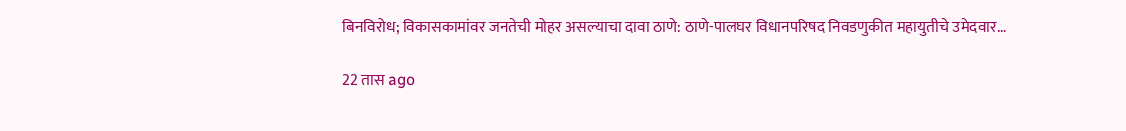बिनविरोध; विकासकामांवर जनतेची मोहर असल्याचा दावा ठाणे: ठाणे-पालघर विधानपरिषद निवडणुकीत महायुतीचे उमेदवार…

22 तास ago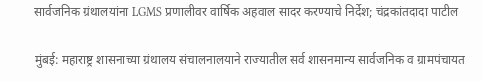सार्वजनिक ग्रंथालयांना LGMS प्रणालीवर वार्षिक अहवाल सादर करण्याचे निर्देश; चंद्रकांतदादा पाटील

मुंबई: महाराष्ट्र शासनाच्या ग्रंथालय संचालनालयाने राज्यातील सर्व शासनमान्य सार्वजनिक व ग्रामपंचायत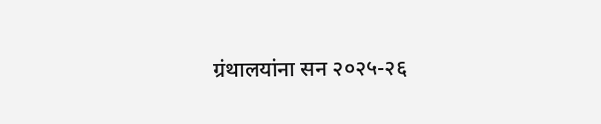ग्रंथालयांना सन २०२५-२६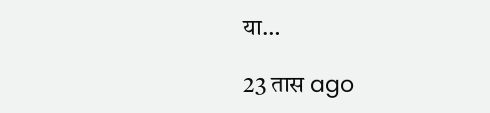या…

23 तास ago